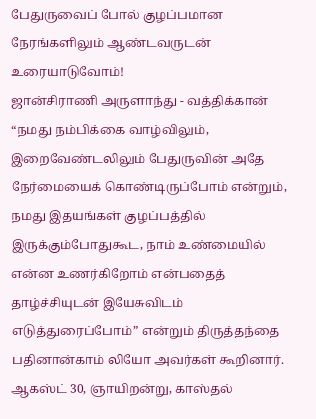பேதுருவைப் போல் குழப்பமான நேரங்களிலும் ஆண்டவருடன் உரையாடுவோம்!
ஜான்சிராணி அருளாந்து - வத்திக்கான்
“நமது நம்பிக்கை வாழ்விலும், இறைவேண்டலிலும் பேதுருவின் அதே நேர்மையைக் கொண்டிருப்போம் என்றும், நமது இதயங்கள் குழப்பத்தில் இருக்கும்போதுகூட, நாம் உண்மையில் என்ன உணர்கிறோம் என்பதைத் தாழ்ச்சியுடன் இயேசுவிடம் எடுத்துரைப்போம்” என்றும் திருத்தந்தை பதினான்காம் லியோ அவர்கள் கூறினார்.
ஆகஸ்ட் 30, ஞாயிறன்று, காஸ்தல்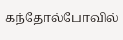கந்தோல்போவில்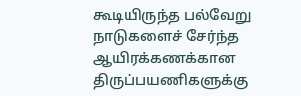கூடியிருந்த பல்வேறு நாடுகளைச் சேர்ந்த ஆயிரக்கணக்கான திருப்பயணிகளுக்கு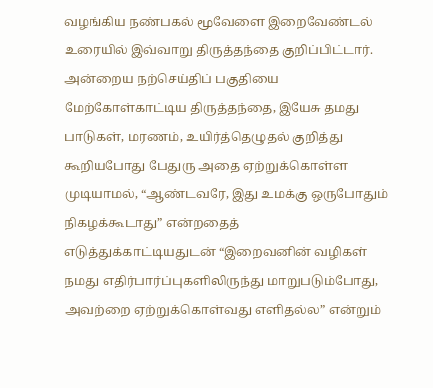வழங்கிய நண்பகல் மூவேளை இறைவேண்டல் உரையில் இவ்வாறு திருத்தந்தை குறிப்பிட்டார்.
அன்றைய நற்செய்திப் பகுதியை மேற்கோள்காட்டிய திருத்தந்தை, இயேசு தமது பாடுகள், மரணம், உயிர்த்தெழுதல் குறித்து கூறியபோது பேதுரு அதை ஏற்றுக்கொள்ள முடியாமல், “ஆண்டவரே, இது உமக்கு ஒருபோதும் நிகழக்கூடாது” என்றதைத் எடுத்துக்காட்டியதுடன் “இறைவனின் வழிகள் நமது எதிர்பார்ப்புகளிலிருந்து மாறுபடும்போது, அவற்றை ஏற்றுக்கொள்வது எளிதல்ல” என்றும்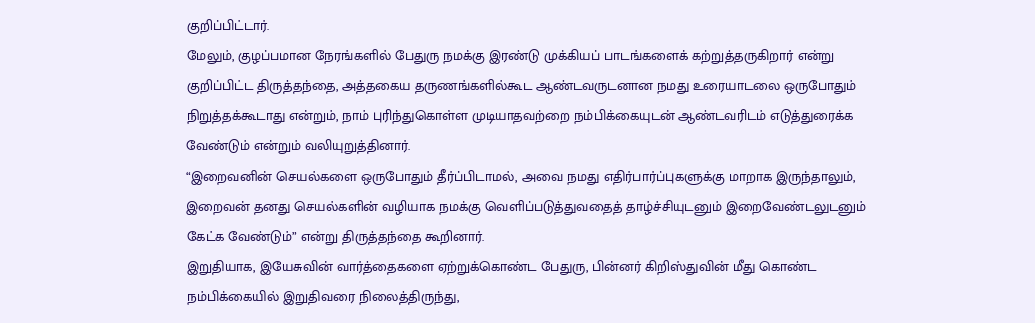குறிப்பிட்டார்.
மேலும், குழப்பமான நேரங்களில் பேதுரு நமக்கு இரண்டு முக்கியப் பாடங்களைக் கற்றுத்தருகிறார் என்று குறிப்பிட்ட திருத்தந்தை, அத்தகைய தருணங்களில்கூட ஆண்டவருடனான நமது உரையாடலை ஒருபோதும் நிறுத்தக்கூடாது என்றும், நாம் புரிந்துகொள்ள முடியாதவற்றை நம்பிக்கையுடன் ஆண்டவரிடம் எடுத்துரைக்க வேண்டும் என்றும் வலியுறுத்தினார்.
“இறைவனின் செயல்களை ஒருபோதும் தீர்ப்பிடாமல், அவை நமது எதிர்பார்ப்புகளுக்கு மாறாக இருந்தாலும், இறைவன் தனது செயல்களின் வழியாக நமக்கு வெளிப்படுத்துவதைத் தாழ்ச்சியுடனும் இறைவேண்டலுடனும் கேட்க வேண்டும்” என்று திருத்தந்தை கூறினார்.
இறுதியாக, இயேசுவின் வார்த்தைகளை ஏற்றுக்கொண்ட பேதுரு, பின்னர் கிறிஸ்துவின் மீது கொண்ட நம்பிக்கையில் இறுதிவரை நிலைத்திருந்து,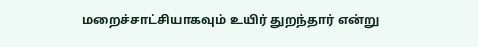மறைச்சாட்சியாகவும் உயிர் துறந்தார் என்று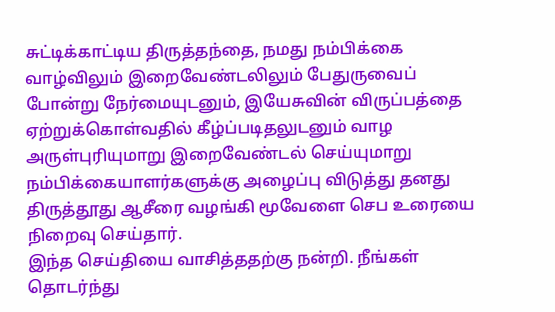சுட்டிக்காட்டிய திருத்தந்தை, நமது நம்பிக்கை வாழ்விலும் இறைவேண்டலிலும் பேதுருவைப் போன்று நேர்மையுடனும், இயேசுவின் விருப்பத்தை ஏற்றுக்கொள்வதில் கீழ்ப்படிதலுடனும் வாழ அருள்புரியுமாறு இறைவேண்டல் செய்யுமாறு நம்பிக்கையாளர்களுக்கு அழைப்பு விடுத்து தனது திருத்தூது ஆசீரை வழங்கி மூவேளை செப உரையை நிறைவு செய்தார்.
இந்த செய்தியை வாசித்ததற்கு நன்றி. நீங்கள் தொடர்ந்து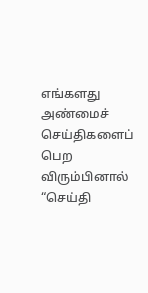எங்களது அண்மைச் செய்திகளைப் பெற விரும்பினால் “செய்தி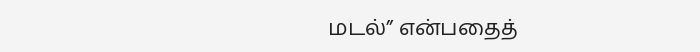மடல்” என்பதைத்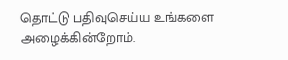தொட்டு பதிவுசெய்ய உங்களை அழைக்கின்றோம்.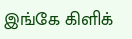இங்கே கிளிக்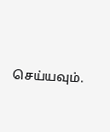செய்யவும்.